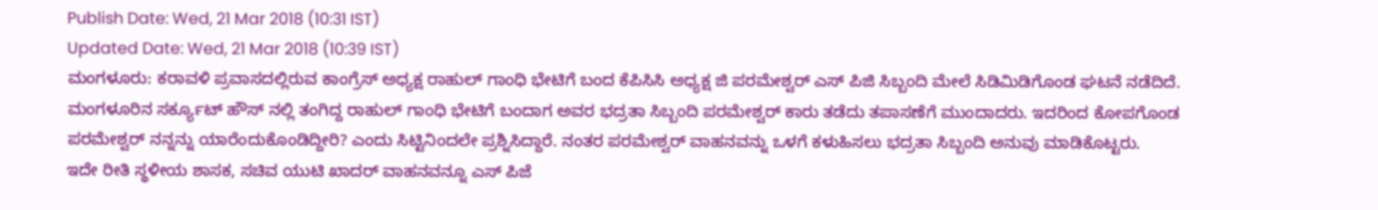Publish Date: Wed, 21 Mar 2018 (10:31 IST)
Updated Date: Wed, 21 Mar 2018 (10:39 IST)
ಮಂಗಳೂರು: ಕರಾವಳಿ ಪ್ರವಾಸದಲ್ಲಿರುವ ಕಾಂಗ್ರೆಸ್ ಅಧ್ಯಕ್ಷ ರಾಹುಲ್ ಗಾಂಧಿ ಭೇಟಿಗೆ ಬಂದ ಕೆಪಿಸಿಸಿ ಅಧ್ಯಕ್ಷ ಜಿ ಪರಮೇಶ್ವರ್ ಎಸ್ ಪಿಜಿ ಸಿಬ್ಬಂದಿ ಮೇಲೆ ಸಿಡಿಮಿಡಿಗೊಂಡ ಘಟನೆ ನಡೆದಿದೆ.
ಮಂಗಳೂರಿನ ಸರ್ಕ್ಯೂಟ್ ಹೌಸ್ ನಲ್ಲಿ ತಂಗಿದ್ದ ರಾಹುಲ್ ಗಾಂಧಿ ಭೇಟಿಗೆ ಬಂದಾಗ ಅವರ ಭದ್ರತಾ ಸಿಬ್ಬಂದಿ ಪರಮೇಶ್ವರ್ ಕಾರು ತಡೆದು ತಪಾಸಣೆಗೆ ಮುಂದಾದರು. ಇದರಿಂದ ಕೋಪಗೊಂಡ ಪರಮೇಶ್ವರ್ ನನ್ನನ್ನು ಯಾರೆಂದುಕೊಂಡಿದ್ದೀರಿ? ಎಂದು ಸಿಟ್ಟಿನಿಂದಲೇ ಪ್ರಶ್ನಿಸಿದ್ದಾರೆ. ನಂತರ ಪರಮೇಶ್ವರ್ ವಾಹನವನ್ನು ಒಳಗೆ ಕಳುಹಿಸಲು ಭದ್ರತಾ ಸಿಬ್ಬಂದಿ ಅನುವು ಮಾಡಿಕೊಟ್ಟರು.
ಇದೇ ರೀತಿ ಸ್ಥಳೀಯ ಶಾಸಕ, ಸಚಿವ ಯುಟಿ ಖಾದರ್ ವಾಹನವನ್ನೂ ಎಸ್ ಪಿಜೆ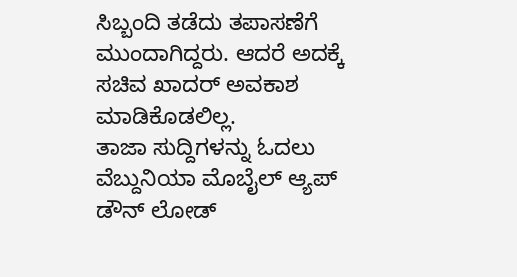ಸಿಬ್ಬಂದಿ ತಡೆದು ತಪಾಸಣೆಗೆ ಮುಂದಾಗಿದ್ದರು. ಆದರೆ ಅದಕ್ಕೆ ಸಚಿವ ಖಾದರ್ ಅವಕಾಶ ಮಾಡಿಕೊಡಲಿಲ್ಲ.
ತಾಜಾ ಸುದ್ದಿಗಳನ್ನು ಓದಲು ವೆಬ್ದುನಿಯಾ ಮೊಬೈಲ್ ಆ್ಯಪ್ ಡೌನ್ ಲೋಡ್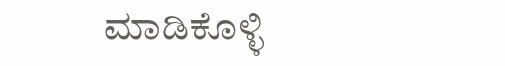ಮಾಡಿಕೊಳ್ಳಿ